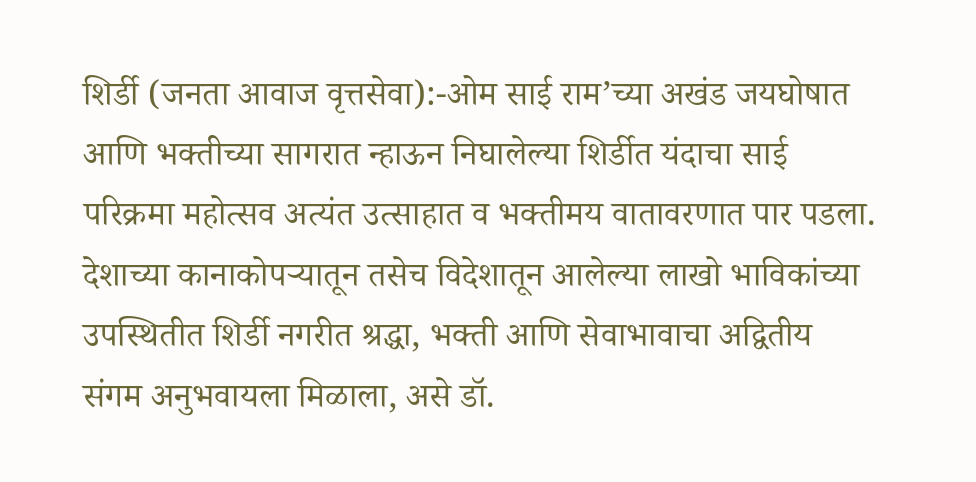शिर्डी (जनता आवाज वृत्तसेवा):-ओम साई राम’च्या अखंड जयघोषात आणि भक्तीच्या सागरात न्हाऊन निघालेल्या शिर्डीत यंदाचा साई परिक्रमा महोत्सव अत्यंत उत्साहात व भक्तीमय वातावरणात पार पडला. देशाच्या कानाकोपऱ्यातून तसेच विदेशातून आलेल्या लाखो भाविकांच्या उपस्थितीत शिर्डी नगरीत श्रद्धा, भक्ती आणि सेवाभावाचा अद्वितीय संगम अनुभवायला मिळाला, असे डॉ.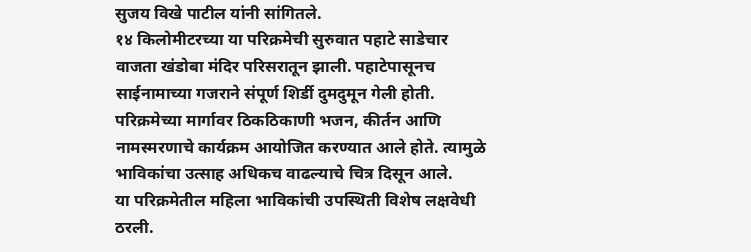सुजय विखे पाटील यांनी सांगितले.
१४ किलोमीटरच्या या परिक्रमेची सुरुवात पहाटे साडेचार वाजता खंडोबा मंदिर परिसरातून झाली. पहाटेपासूनच साईनामाच्या गजराने संपूर्ण शिर्डी दुमदुमून गेली होती. परिक्रमेच्या मार्गावर ठिकठिकाणी भजन, कीर्तन आणि नामस्मरणाचे कार्यक्रम आयोजित करण्यात आले होते. त्यामुळे भाविकांचा उत्साह अधिकच वाढल्याचे चित्र दिसून आले.
या परिक्रमेतील महिला भाविकांची उपस्थिती विशेष लक्षवेधी ठरली.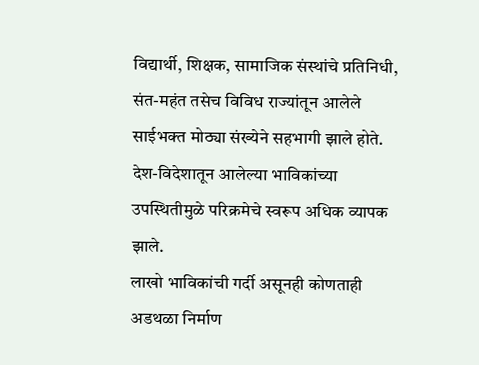विद्यार्थी, शिक्षक, सामाजिक संस्थांचे प्रतिनिधी, संत-महंत तसेच विविध राज्यांतून आलेले साईभक्त मोठ्या संख्येने सहभागी झाले होते. देश-विदेशातून आलेल्या भाविकांच्या उपस्थितीमुळे परिक्रमेचे स्वरूप अधिक व्यापक झाले.
लाखो भाविकांची गर्दी असूनही कोणताही अडथळा निर्माण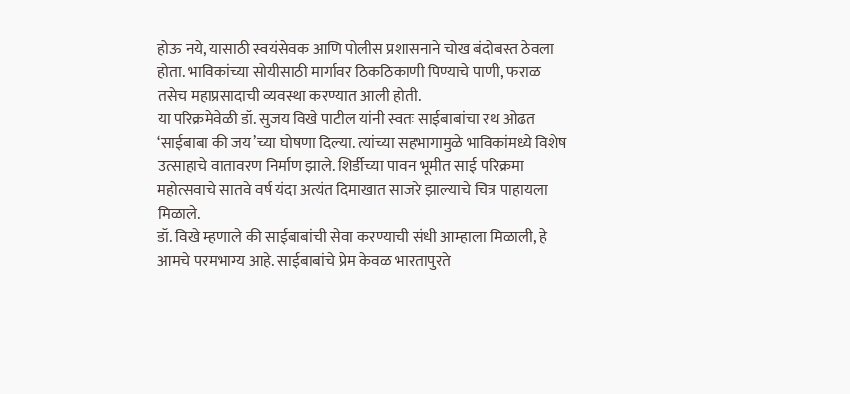होऊ नये, यासाठी स्वयंसेवक आणि पोलीस प्रशासनाने चोख बंदोबस्त ठेवला होता. भाविकांच्या सोयीसाठी मार्गावर ठिकठिकाणी पिण्याचे पाणी, फराळ तसेच महाप्रसादाची व्यवस्था करण्यात आली होती.
या परिक्रमेवेळी डॉ. सुजय विखे पाटील यांनी स्वतः साईबाबांचा रथ ओढत ‘साईबाबा की जय’च्या घोषणा दिल्या. त्यांच्या सहभागामुळे भाविकांमध्ये विशेष उत्साहाचे वातावरण निर्माण झाले. शिर्डीच्या पावन भूमीत साई परिक्रमा महोत्सवाचे सातवे वर्ष यंदा अत्यंत दिमाखात साजरे झाल्याचे चित्र पाहायला मिळाले.
डॉ. विखे म्हणाले की साईबाबांची सेवा करण्याची संधी आम्हाला मिळाली, हे आमचे परमभाग्य आहे. साईबाबांचे प्रेम केवळ भारतापुरते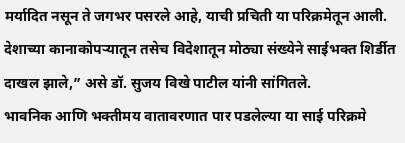मर्यादित नसून ते जगभर पसरले आहे, याची प्रचिती या परिक्रमेतून आली. देशाच्या कानाकोपऱ्यातून तसेच विदेशातून मोठ्या संख्येने साईभक्त शिर्डीत दाखल झाले,” असे डॉ. सुजय विखे पाटील यांनी सांगितले.
भावनिक आणि भक्तीमय वातावरणात पार पडलेल्या या साई परिक्रमे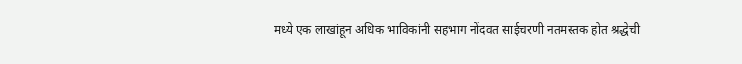मध्ये एक लाखांहून अधिक भाविकांनी सहभाग नोंदवत साईचरणी नतमस्तक होत श्रद्धेची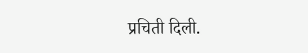प्रचिती दिली.